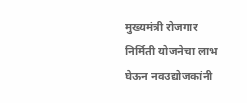मुख्यमंत्री रोजगार निर्मिती योजनेचा लाभ घेऊन नवउद्योजकांनी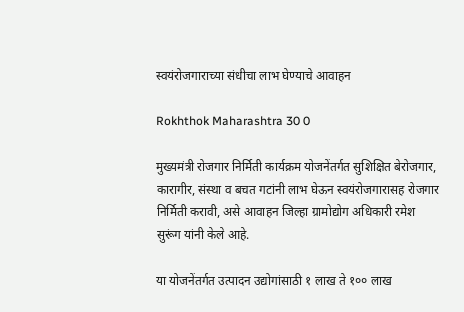स्वयंरोजगाराच्या संधीचा लाभ घेण्याचे आवाहन

Rokhthok Maharashtra 30 0

मुख्यमंत्री रोजगार निर्मिती कार्यक्रम योजनेंतर्गत सुशिक्षित बेरोजगार, कारागीर, संस्था व बचत गटांनी लाभ घेऊन स्वयंरोजगारासह रोजगार निर्मिती करावी, असे आवाहन जिल्हा ग्रामोद्योग अधिकारी रमेश सुरूंग यांनी केले आहे.

या योजनेंतर्गत उत्पादन उद्योगांसाठी १ लाख ते १०० लाख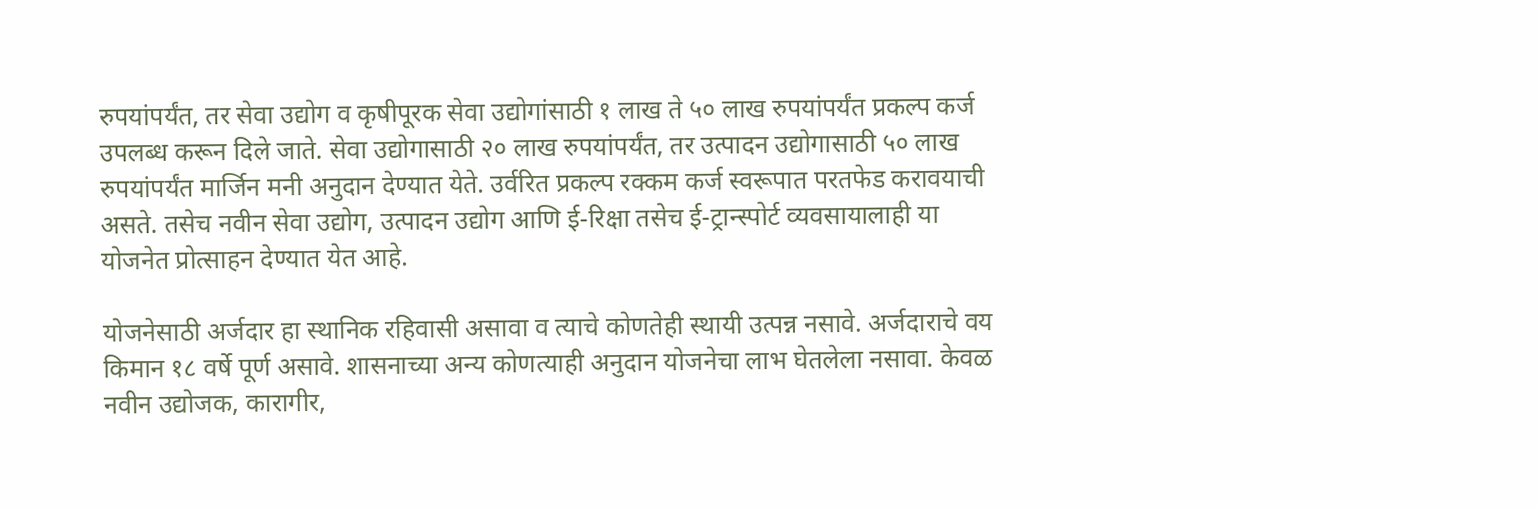रुपयांपर्यंत, तर सेवा उद्योग व कृषीपूरक सेवा उद्योगांसाठी १ लाख ते ५० लाख रुपयांपर्यंत प्रकल्प कर्ज उपलब्ध करून दिले जाते. सेवा उद्योगासाठी २० लाख रुपयांपर्यंत, तर उत्पादन उद्योगासाठी ५० लाख रुपयांपर्यंत मार्जिन मनी अनुदान देण्यात येते. उर्वरित प्रकल्प रक्कम कर्ज स्वरूपात परतफेड करावयाची असते. तसेच नवीन सेवा उद्योग, उत्पादन उद्योग आणि ई-रिक्षा तसेच ई-ट्रान्स्पोर्ट व्यवसायालाही या योजनेत प्रोत्साहन देण्यात येत आहे.

योजनेसाठी अर्जदार हा स्थानिक रहिवासी असावा व त्याचे कोणतेही स्थायी उत्पन्न नसावे. अर्जदाराचे वय किमान १८ वर्षे पूर्ण असावे. शासनाच्या अन्य कोणत्याही अनुदान योजनेचा लाभ घेतलेला नसावा. केवळ नवीन उद्योजक, कारागीर,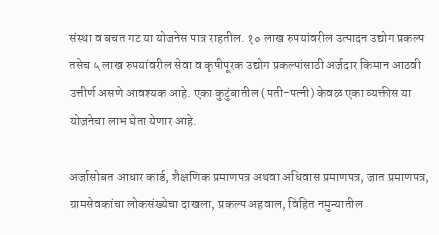संस्था व बचत गट या योजनेस पात्र राहतील. १० लाख रुपयांवरील उत्पादन उद्योग प्रकल्प तसेच ५ लाख रुपयांवरील सेवा व कृषीपूरक उद्योग प्रकल्पांसाठी अर्जदार किमान आठवी उत्तीर्ण असणे आवश्यक आहे. एका कुटुंबातील (पती-पत्नी) केवळ एका व्यक्तीस या योजनेचा लाभ घेता येणार आहे.

अर्जासोबत आधार कार्ड, शैक्षणिक प्रमाणपत्र अथवा अधिवास प्रमाणपत्र, जात प्रमाणपत्र, ग्रामसेवकांचा लोकसंख्येचा दाखला, प्रकल्प अहवाल, विहित नमुन्यातील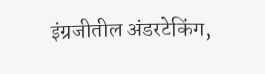इंग्रजीतील अंडरटेकिंग,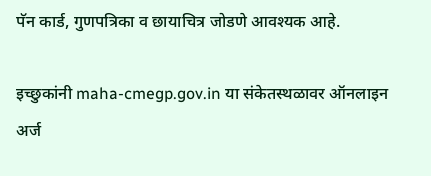पॅन कार्ड, गुणपत्रिका व छायाचित्र जोडणे आवश्यक आहे.

इच्छुकांनी maha-cmegp.gov.in या संकेतस्थळावर ऑनलाइन अर्ज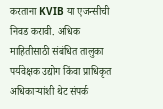करताना KVIB या एजन्सीची निवड करावी. अधिक माहितीसाठी संबंधित तालुका पर्यवेक्षक उद्योग किंवा प्राधिकृत अधिकाऱ्यांशी थेट संपर्क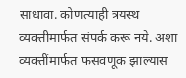साधावा. कोणत्याही त्रयस्थ व्यक्तीमार्फत संपर्क करू नये. अशा व्यक्तींमार्फत फसवणूक झाल्यास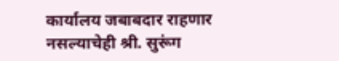कार्यालय जबाबदार राहणार नसल्याचेही श्री. सुरूंग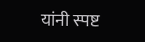यांनी स्पष्ट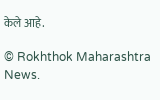केले आहे.

© Rokhthok Maharashtra News.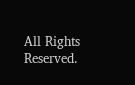All Rights Reserved.